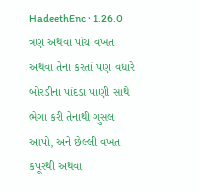HadeethEnc · 1.26.0
ત્રણ અથવા પાંચ વખત અથવા તેના કરતાં પણ વધારે બોરડીના પાંદડા પાણી સાથે ભેગા કરી તેનાથી ગુસલ આપો, અને છેલ્લી વખત કપૂરથી અથવા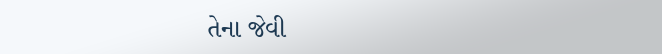તેના જેવી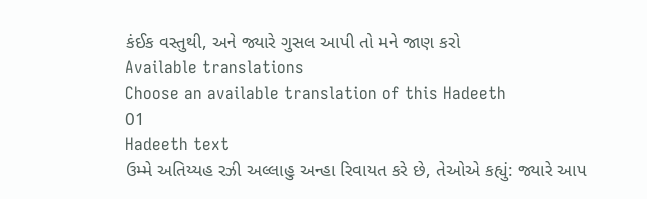કંઈક વસ્તુથી, અને જ્યારે ગુસલ આપી તો મને જાણ કરો
Available translations
Choose an available translation of this Hadeeth
01
Hadeeth text
ઉમ્મે અતિય્યહ રઝી અલ્લાહુ અન્હા રિવાયત કરે છે, તેઓએ કહ્યું: જ્યારે આપ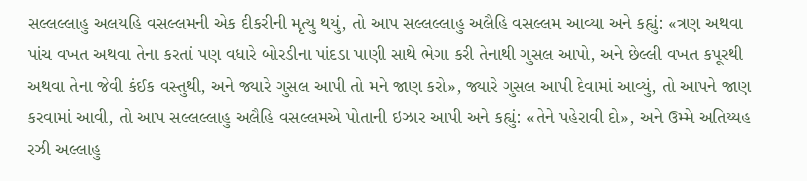સલ્લલ્લાહુ અલયહિ વસલ્લમની એક દીકરીની મૃત્યુ થયું, તો આપ સલ્લલ્લાહુ અલૈહિ વસલ્લમ આવ્યા અને કહ્યું: «ત્રણ અથવા પાંચ વખત અથવા તેના કરતાં પણ વધારે બોરડીના પાંદડા પાણી સાથે ભેગા કરી તેનાથી ગુસલ આપો, અને છેલ્લી વખત કપૂરથી અથવા તેના જેવી કંઈક વસ્તુથી, અને જ્યારે ગુસલ આપી તો મને જાણ કરો», જ્યારે ગુસલ આપી દેવામાં આવ્યું, તો આપને જાણ કરવામાં આવી, તો આપ સલ્લલ્લાહુ અલૈહિ વસલ્લમએ પોતાની ઇઝાર આપી અને કહ્યું: «તેને પહેરાવી દો», અને ઉમ્મે અતિય્યહ રઝી અલ્લાહુ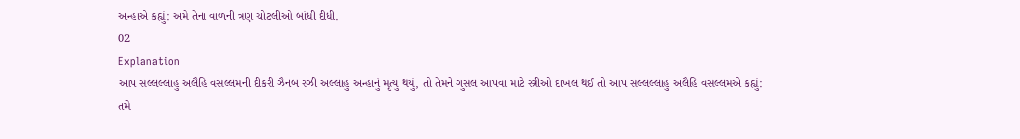અન્હાએ કહ્યું: અમે તેના વાળની ત્રણ ચોટલીઓ બાંધી દીધી.
02
Explanation
આપ સલ્લલ્લાહુ અલૈહિ વસલ્લમની દીકરી ઝૈનબ રઝી અલ્લાહુ અન્હાનું મૃત્યુ થયું, તો તેમને ગુસલ આપવા માટે સ્ત્રીઓ દાખલ થઈ તો આપ સલ્લલ્લાહુ અલૈહિ વસલ્લમએ કહ્યું: તમે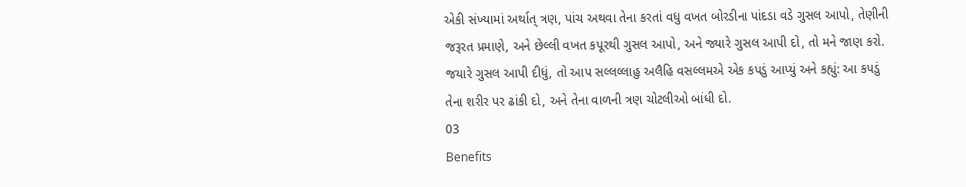એકી સંખ્યામાં અર્થાત્ ત્રણ, પાંચ અથવા તેના કરતાં વધુ વખત બોરડીના પાંદડા વડે ગુસલ આપો, તેણીની જરૂરત પ્રમાણે, અને છેલ્લી વખત કપૂરથી ગુસલ આપો, અને જ્યારે ગુસલ આપી દો, તો મને જાણ કરો. જયારે ગુસલ આપી દીધું, તો આપ સલ્લલ્લાહુ અલૈહિ વસલ્લમએ એક કપડું આપ્યું અને કહ્યું: આ કપડું તેના શરીર પર ઢાંકી દો, અને તેના વાળની ત્રણ ચોટલીઓ બાંધી દો.
03
Benefits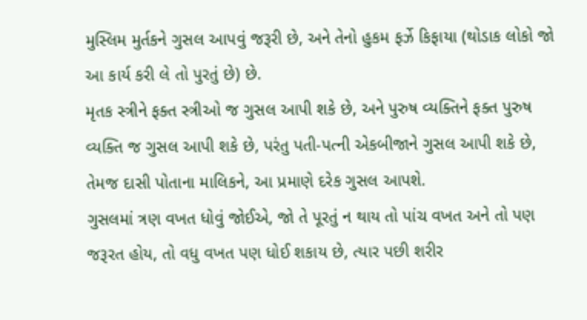મુસ્લિમ મુર્તકને ગુસલ આપવું જરૂરી છે, અને તેનો હુકમ ફર્ઝે કિફાયા (થોડાક લોકો જો આ કાર્ય કરી લે તો પુરતું છે) છે.
મૃતક સ્ત્રીને ફક્ત સ્ત્રીઓ જ ગુસલ આપી શકે છે, અને પુરુષ વ્યક્તિને ફક્ત પુરુષ વ્યક્તિ જ ગુસલ આપી શકે છે, પરંતુ પતી-પત્ની એકબીજાને ગુસલ આપી શકે છે, તેમજ દાસી પોતાના માલિકને, આ પ્રમાણે દરેક ગુસલ આપશે.
ગુસલમાં ત્રણ વખત ધોવું જોઈએ, જો તે પૂરતું ન થાય તો પાંચ વખત અને તો પણ જરૂરત હોય, તો વધુ વખત પણ ધોઈ શકાય છે, ત્યાર પછી શરીર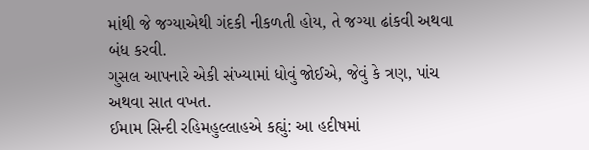માંથી જે જગ્યાએથી ગંદકી નીકળતી હોય, તે જગ્યા ઢાંકવી અથવા બંધ કરવી.
ગુસલ આપનારે એકી સંખ્યામાં ધોવું જોઈએ, જેવું કે ત્રણ, પાંચ અથવા સાત વખત.
ઈમામ સિન્દી રહિમહુલ્લાહએ કહ્યું: આ હદીષમાં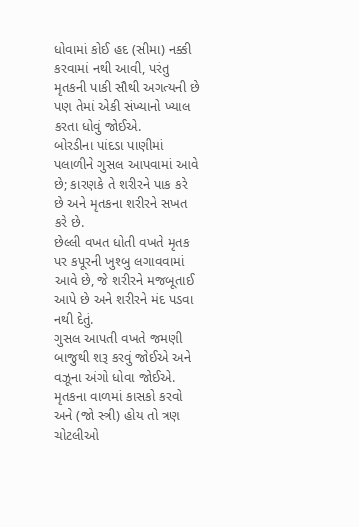ધોવામાં કોઈ હદ (સીમા) નક્કી કરવામાં નથી આવી, પરંતુ મૃતકની પાકી સૌથી અગત્યની છે પણ તેમાં એકી સંખ્યાનો ખ્યાલ કરતા ધોવું જોઈએ.
બોરડીના પાંદડા પાણીમાં પલાળીને ગુસલ આપવામાં આવે છે; કારણકે તે શરીરને પાક કરે છે અને મૃતકના શરીરને સખત કરે છે.
છેલ્લી વખત ધોતી વખતે મૃતક પર કપૂરની ખુશ્બુ લગાવવામાં આવે છે, જે શરીરને મજબૂતાઈ આપે છે અને શરીરને મંદ પડવા નથી દેતું.
ગુસલ આપતી વખતે જમણી બાજુથી શરૂ કરવું જોઈએ અને વઝૂના અંગો ધોવા જોઈએ.
મૃતકના વાળમાં કાસકો કરવો અને (જો સ્ત્રી) હોય તો ત્રણ ચોટલીઓ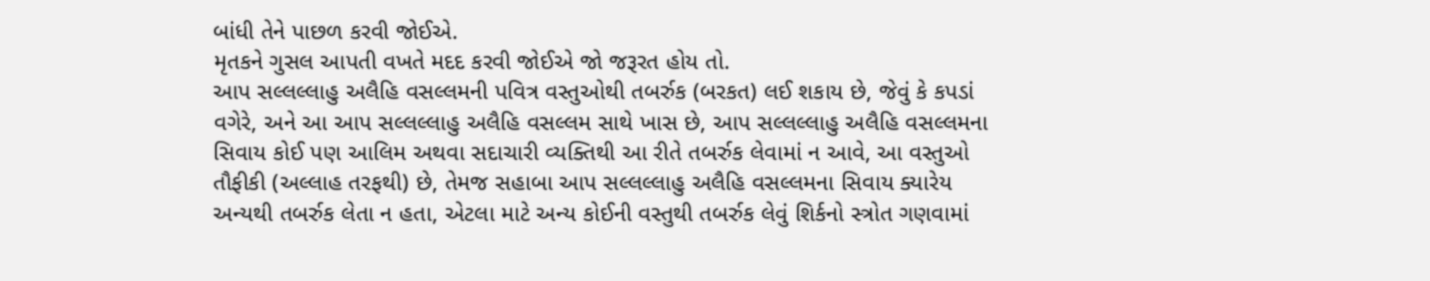બાંધી તેને પાછળ કરવી જોઈએ.
મૃતકને ગુસલ આપતી વખતે મદદ કરવી જોઈએ જો જરૂરત હોય તો.
આપ સલ્લલ્લાહુ અલૈહિ વસલ્લમની પવિત્ર વસ્તુઓથી તબર્રુક (બરકત) લઈ શકાય છે, જેવું કે કપડાં વગેરે, અને આ આપ સલ્લલ્લાહુ અલૈહિ વસલ્લમ સાથે ખાસ છે, આપ સલ્લલ્લાહુ અલૈહિ વસલ્લમના સિવાય કોઈ પણ આલિમ અથવા સદાચારી વ્યક્તિથી આ રીતે તબર્રુક લેવામાં ન આવે, આ વસ્તુઓ તૌફીકી (અલ્લાહ તરફથી) છે, તેમજ સહાબા આપ સલ્લલ્લાહુ અલૈહિ વસલ્લમના સિવાય ક્યારેય અન્યથી તબર્રુક લેતા ન હતા, એટલા માટે અન્ય કોઈની વસ્તુથી તબર્રુક લેવું શિર્કનો સ્ત્રોત ગણવામાં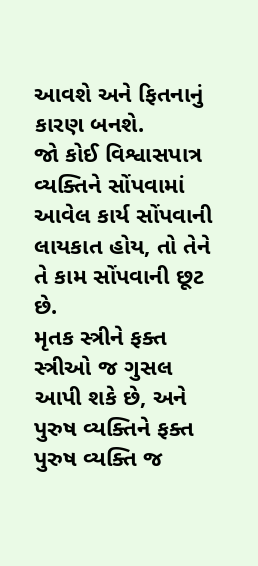આવશે અને ફિતનાનું કારણ બનશે.
જો કોઈ વિશ્વાસપાત્ર વ્યક્તિને સોંપવામાં આવેલ કાર્ય સોંપવાની લાયકાત હોય, તો તેને તે કામ સોંપવાની છૂટ છે.
મૃતક સ્ત્રીને ફક્ત સ્ત્રીઓ જ ગુસલ આપી શકે છે, અને પુરુષ વ્યક્તિને ફક્ત પુરુષ વ્યક્તિ જ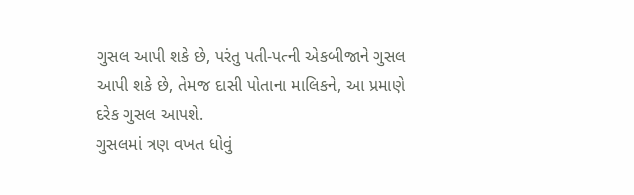ગુસલ આપી શકે છે, પરંતુ પતી-પત્ની એકબીજાને ગુસલ આપી શકે છે, તેમજ દાસી પોતાના માલિકને, આ પ્રમાણે દરેક ગુસલ આપશે.
ગુસલમાં ત્રણ વખત ધોવું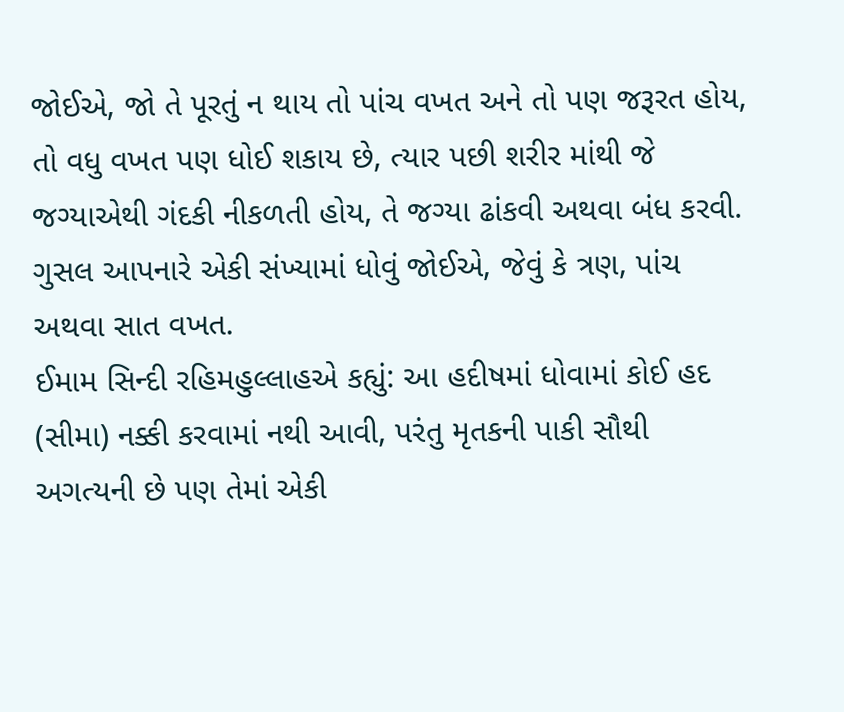જોઈએ, જો તે પૂરતું ન થાય તો પાંચ વખત અને તો પણ જરૂરત હોય, તો વધુ વખત પણ ધોઈ શકાય છે, ત્યાર પછી શરીર માંથી જે જગ્યાએથી ગંદકી નીકળતી હોય, તે જગ્યા ઢાંકવી અથવા બંધ કરવી.
ગુસલ આપનારે એકી સંખ્યામાં ધોવું જોઈએ, જેવું કે ત્રણ, પાંચ અથવા સાત વખત.
ઈમામ સિન્દી રહિમહુલ્લાહએ કહ્યું: આ હદીષમાં ધોવામાં કોઈ હદ (સીમા) નક્કી કરવામાં નથી આવી, પરંતુ મૃતકની પાકી સૌથી અગત્યની છે પણ તેમાં એકી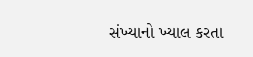સંખ્યાનો ખ્યાલ કરતા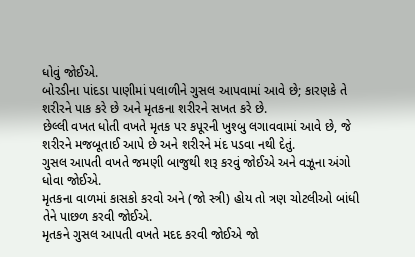ધોવું જોઈએ.
બોરડીના પાંદડા પાણીમાં પલાળીને ગુસલ આપવામાં આવે છે; કારણકે તે શરીરને પાક કરે છે અને મૃતકના શરીરને સખત કરે છે.
છેલ્લી વખત ધોતી વખતે મૃતક પર કપૂરની ખુશ્બુ લગાવવામાં આવે છે, જે શરીરને મજબૂતાઈ આપે છે અને શરીરને મંદ પડવા નથી દેતું.
ગુસલ આપતી વખતે જમણી બાજુથી શરૂ કરવું જોઈએ અને વઝૂના અંગો ધોવા જોઈએ.
મૃતકના વાળમાં કાસકો કરવો અને (જો સ્ત્રી) હોય તો ત્રણ ચોટલીઓ બાંધી તેને પાછળ કરવી જોઈએ.
મૃતકને ગુસલ આપતી વખતે મદદ કરવી જોઈએ જો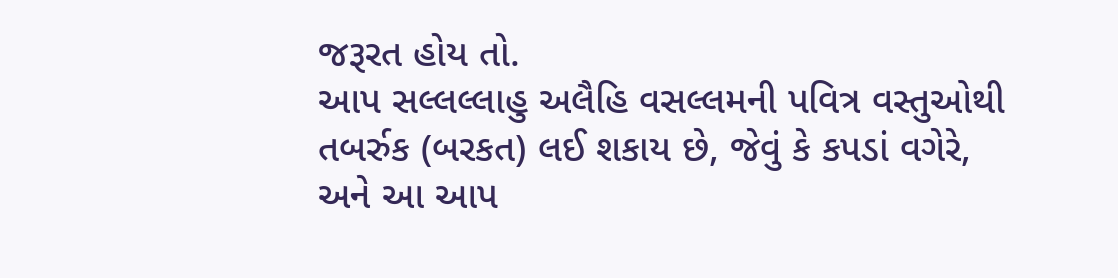જરૂરત હોય તો.
આપ સલ્લલ્લાહુ અલૈહિ વસલ્લમની પવિત્ર વસ્તુઓથી તબર્રુક (બરકત) લઈ શકાય છે, જેવું કે કપડાં વગેરે, અને આ આપ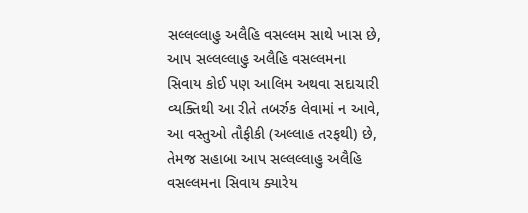સલ્લલ્લાહુ અલૈહિ વસલ્લમ સાથે ખાસ છે, આપ સલ્લલ્લાહુ અલૈહિ વસલ્લમના સિવાય કોઈ પણ આલિમ અથવા સદાચારી વ્યક્તિથી આ રીતે તબર્રુક લેવામાં ન આવે, આ વસ્તુઓ તૌફીકી (અલ્લાહ તરફથી) છે, તેમજ સહાબા આપ સલ્લલ્લાહુ અલૈહિ વસલ્લમના સિવાય ક્યારેય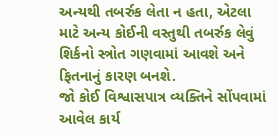અન્યથી તબર્રુક લેતા ન હતા, એટલા માટે અન્ય કોઈની વસ્તુથી તબર્રુક લેવું શિર્કનો સ્ત્રોત ગણવામાં આવશે અને ફિતનાનું કારણ બનશે.
જો કોઈ વિશ્વાસપાત્ર વ્યક્તિને સોંપવામાં આવેલ કાર્ય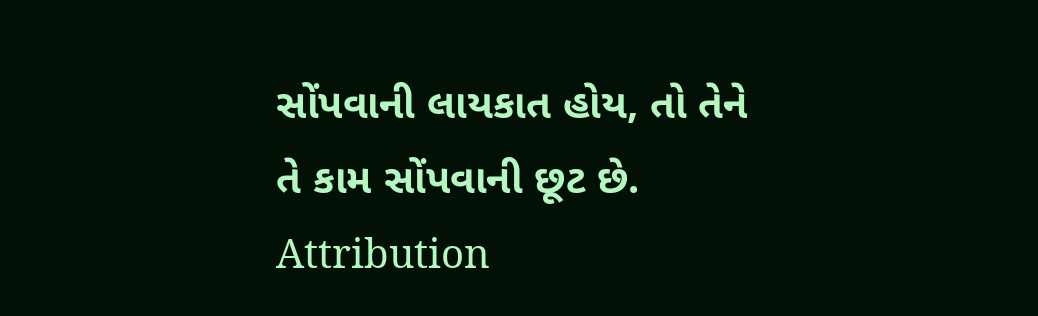સોંપવાની લાયકાત હોય, તો તેને તે કામ સોંપવાની છૂટ છે.
Attribution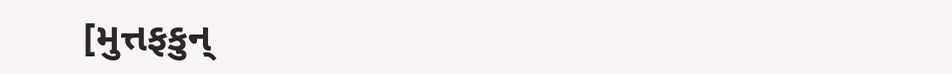[મુત્તફકુન્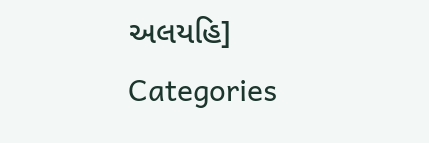અલયહિ]
Categories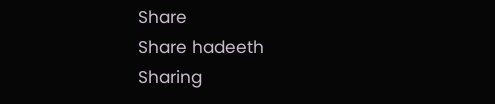Share
Share hadeeth
Sharing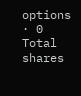options · 0 Total shares